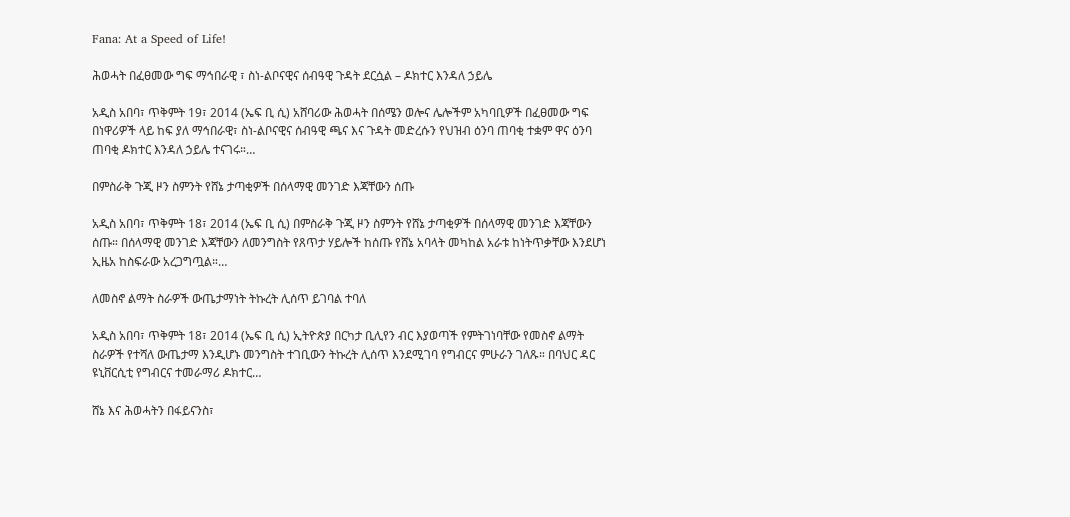Fana: At a Speed of Life!

ሕወሓት በፈፀመው ግፍ ማኅበራዊ ፣ ስነ-ልቦናዊና ሰብዓዊ ጉዳት ደርሷል – ዶክተር እንዳለ ኃይሌ

አዲስ አበባ፣ ጥቅምት 19፣ 2014 (ኤፍ ቢ ሲ) አሸባሪው ሕወሓት በሰሜን ወሎና ሌሎችም አካባቢዎች በፈፀመው ግፍ በነዋሪዎች ላይ ከፍ ያለ ማኅበራዊ፣ ስነ-ልቦናዊና ሰብዓዊ ጫና እና ጉዳት መድረሱን የህዝብ ዕንባ ጠባቂ ተቋም ዋና ዕንባ ጠባቂ ዶክተር እንዳለ ኃይሌ ተናገሩ።…

በምስራቅ ጉጂ ዞን ስምንት የሸኔ ታጣቂዎች በሰላማዊ መንገድ እጃቸውን ሰጡ

አዲስ አበባ፣ ጥቅምት 18፣ 2014 (ኤፍ ቢ ሲ) በምስራቅ ጉጂ ዞን ስምንት የሸኔ ታጣቂዎች በሰላማዊ መንገድ እጃቸውን ሰጡ። በሰላማዊ መንገድ እጃቸውን ለመንግስት የጸጥታ ሃይሎች ከሰጡ የሸኔ አባላት መካከል አራቱ ከነትጥቃቸው እንደሆነ ኢዜአ ከስፍራው አረጋግጧል።…

ለመስኖ ልማት ስራዎች ውጤታማነት ትኩረት ሊሰጥ ይገባል ተባለ

አዲስ አበባ፣ ጥቅምት 18፣ 2014 (ኤፍ ቢ ሲ) ኢትዮጵያ በርካታ ቢሊየን ብር እያወጣች የምትገነባቸው የመስኖ ልማት ስራዎች የተሻለ ውጤታማ እንዲሆኑ መንግስት ተገቢውን ትኩረት ሊሰጥ እንደሚገባ የግብርና ምሁራን ገለጹ። በባህር ዳር ዩኒቨርሲቲ የግብርና ተመራማሪ ዶክተር…

ሸኔ እና ሕወሓትን በፋይናንስ፣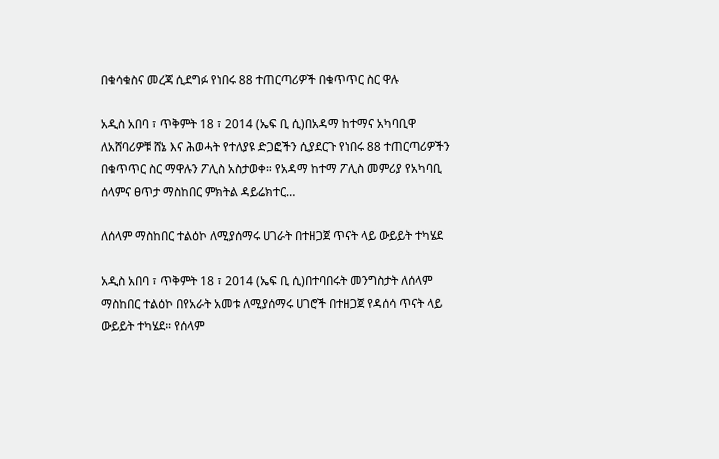በቁሳቁስና መረጃ ሲደግፉ የነበሩ 88 ተጠርጣሪዎች በቁጥጥር ስር ዋሉ

አዲስ አበባ ፣ ጥቅምት 18 ፣ 2014 (ኤፍ ቢ ሲ)በአዳማ ከተማና አካባቢዋ ለአሸባሪዎቹ ሸኔ እና ሕወሓት የተለያዩ ድጋፎችን ሲያደርጉ የነበሩ 88 ተጠርጣሪዎችን በቁጥጥር ስር ማዋሉን ፖሊስ አስታወቀ። የአዳማ ከተማ ፖሊስ መምሪያ የአካባቢ ሰላምና ፀጥታ ማስከበር ምክትል ዳይሬክተር…

ለሰላም ማስከበር ተልዕኮ ለሚያሰማሩ ሀገራት በተዘጋጀ ጥናት ላይ ውይይት ተካሄደ

አዲስ አበባ ፣ ጥቅምት 18 ፣ 2014 (ኤፍ ቢ ሲ)በተባበሩት መንግስታት ለሰላም ማስከበር ተልዕኮ በየአራት አመቱ ለሚያሰማሩ ሀገሮች በተዘጋጀ የዳሰሳ ጥናት ላይ ውይይት ተካሄደ። የሰላም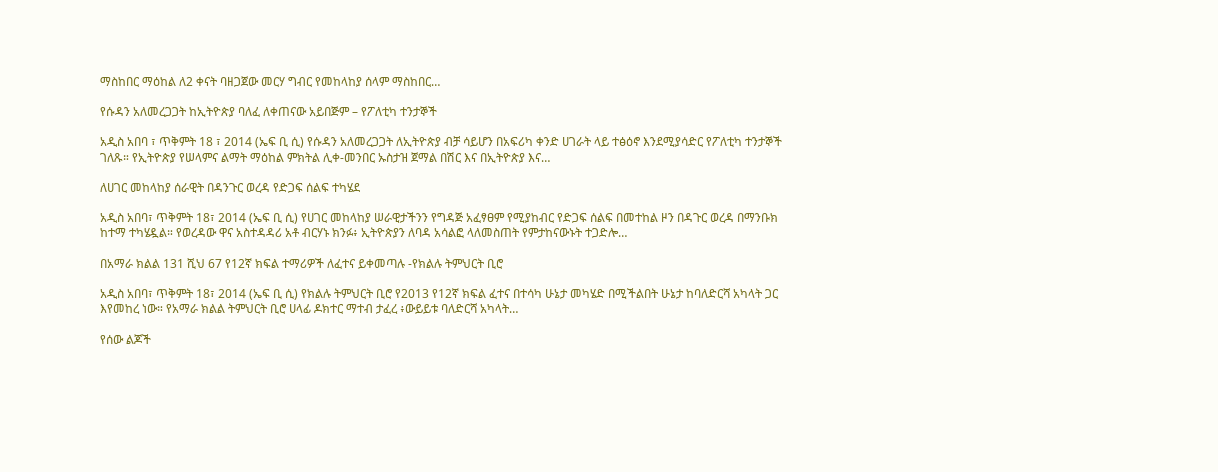ማስከበር ማዕከል ለ2 ቀናት ባዘጋጀው መርሃ ግብር የመከላከያ ሰላም ማስከበር…

የሱዳን አለመረጋጋት ከኢትዮጵያ ባለፈ ለቀጠናው አይበጅም – የፖለቲካ ተንታኞች

አዲስ አበባ ፣ ጥቅምት 18 ፣ 2014 (ኤፍ ቢ ሲ) የሱዳን አለመረጋጋት ለኢትዮጵያ ብቻ ሳይሆን በአፍሪካ ቀንድ ሀገራት ላይ ተፅዕኖ እንደሚያሳድር የፖለቲካ ተንታኞች ገለጹ። የኢትዮጵያ የሠላምና ልማት ማዕከል ምክትል ሊቀ-መንበር ኡስታዝ ጀማል በሽር እና በኢትዮጵያ እና…

ለሀገር መከላከያ ሰራዊት በዳንጉር ወረዳ የድጋፍ ሰልፍ ተካሄደ

አዲስ አበባ፣ ጥቅምት 18፣ 2014 (ኤፍ ቢ ሲ) የሀገር መከላከያ ሠራዊታችንን የግዳጅ አፈፃፀም የሚያከብር የድጋፍ ሰልፍ በመተከል ዞን በዳጉር ወረዳ በማንቡክ ከተማ ተካሄዷል። የወረዳው ዋና አስተዳዳሪ አቶ ብርሃኑ ክንፉ፥ ኢትዮጵያን ለባዳ አሳልፎ ላለመስጠት የምታከናውኑት ተጋድሎ…

በአማራ ክልል 131 ሺህ 67 የ12ኛ ክፍል ተማሪዎች ለፈተና ይቀመጣሉ -የክልሉ ትምህርት ቢሮ

አዲስ አበባ፣ ጥቅምት 18፣ 2014 (ኤፍ ቢ ሲ) የክልሉ ትምህርት ቢሮ የ2013 የ12ኛ ክፍል ፈተና በተሳካ ሁኔታ መካሄድ በሚችልበት ሁኔታ ከባለድርሻ አካላት ጋር እየመከረ ነው። የአማራ ክልል ትምህርት ቢሮ ሀላፊ ዶክተር ማተብ ታፈረ ፥ውይይቱ ባለድርሻ አካላት…

የሰው ልጆች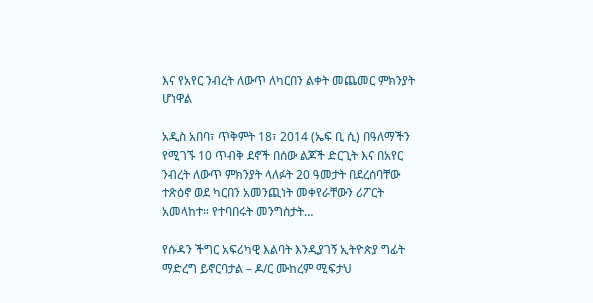እና የአየር ንብረት ለውጥ ለካርበን ልቀት መጨመር ምክንያት ሆነዋል

አዲስ አበባ፣ ጥቅምት 18፣ 2014 (ኤፍ ቢ ሲ) በዓለማችን የሚገኙ 10 ጥብቅ ደኖች በሰው ልጆች ድርጊት እና በአየር ንብረት ለውጥ ምክንያት ላለፉት 20 ዓመታት በደረሰባቸው ተጽዕኖ ወደ ካርበን አመንጪነት መቀየራቸውን ሪፖርት አመላከተ። የተባበሩት መንግስታት…

የሱዳን ችግር አፍሪካዊ እልባት እንዲያገኝ ኢትዮጵያ ግፊት ማድረግ ይኖርባታል – ዶ/ር ሙከረም ሚፍታህ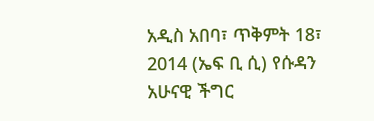አዲስ አበባ፣ ጥቅምት 18፣ 2014 (ኤፍ ቢ ሲ) የሱዳን አሁናዊ ችግር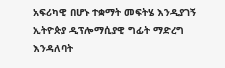አፍሪካዊ በሆኑ ተቋማት መፍትሄ እንዲያገኝ ኢትዮጵያ ዲፕሎማሲያዊ ግፊት ማድረግ እንዳለባት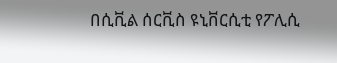በሲቪል ሰርቪስ ዩኒቨርሲቲ የፖሊሲ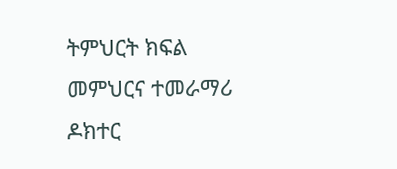ትምህርት ክፍል መምህርና ተመራማሪ ዶክተር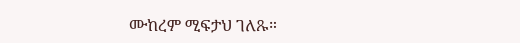ሙከረም ሚፍታህ ገለጹ።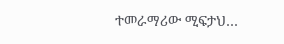ተመራማሪው ሚፍታህ…